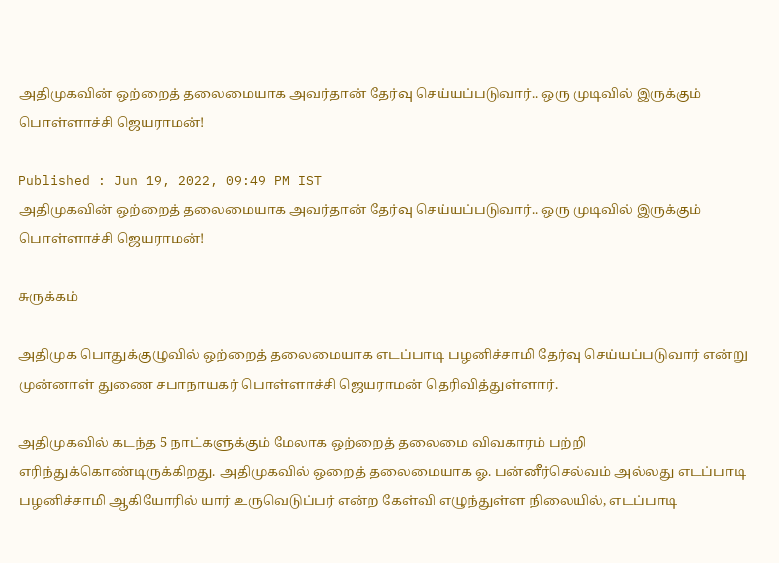அதிமுகவின் ஒற்றைத் தலைமையாக அவர்தான் தேர்வு செய்யப்படுவார்.. ஒரு முடிவில் இருக்கும் பொள்ளாச்சி ஜெயராமன்!

Published : Jun 19, 2022, 09:49 PM IST
அதிமுகவின் ஒற்றைத் தலைமையாக அவர்தான் தேர்வு செய்யப்படுவார்.. ஒரு முடிவில் இருக்கும் பொள்ளாச்சி ஜெயராமன்!

சுருக்கம்

அதிமுக பொதுக்குழுவில் ஒற்றைத் தலைமையாக எடப்பாடி பழனிச்சாமி தேர்வு செய்யப்படுவார் என்று முன்னாள் துணை சபாநாயகர் பொள்ளாச்சி ஜெயராமன் தெரிவித்துள்ளார்.

அதிமுகவில் கடந்த 5 நாட்களுக்கும் மேலாக ஒற்றைத் தலைமை விவகாரம் பற்றி எரிந்துக்கொண்டிருக்கிறது. அதிமுகவில் ஒறைத் தலைமையாக ஓ. பன்னீர்செல்வம் அல்லது எடப்பாடி பழனிச்சாமி ஆகியோரில் யார் உருவெடுப்பர் என்ற கேள்வி எழுந்துள்ள நிலையில், எடப்பாடி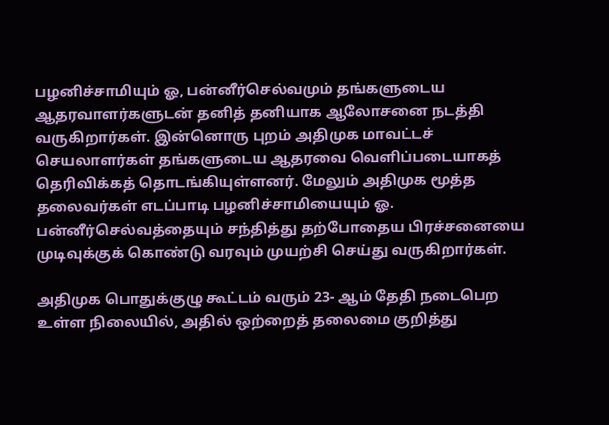பழனிச்சாமியும் ஓ, பன்னீர்செல்வமும் தங்களுடைய ஆதரவாளர்களுடன் தனித் தனியாக ஆலோசனை நடத்தி வருகிறார்கள். இன்னொரு புறம் அதிமுக மாவட்டச் செயலாளர்கள் தங்களுடைய ஆதரவை வெளிப்படையாகத் தெரிவிக்கத் தொடங்கியுள்ளனர். மேலும் அதிமுக மூத்த தலைவர்கள் எடப்பாடி பழனிச்சாமியையும் ஓ. பன்னீர்செல்வத்தையும் சந்தித்து தற்போதைய பிரச்சனையை முடிவுக்குக் கொண்டு வரவும் முயற்சி செய்து வருகிறார்கள்.

அதிமுக பொதுக்குழு கூட்டம் வரும் 23- ஆம் தேதி நடைபெற உள்ள நிலையில், அதில் ஒற்றைத் தலைமை குறித்து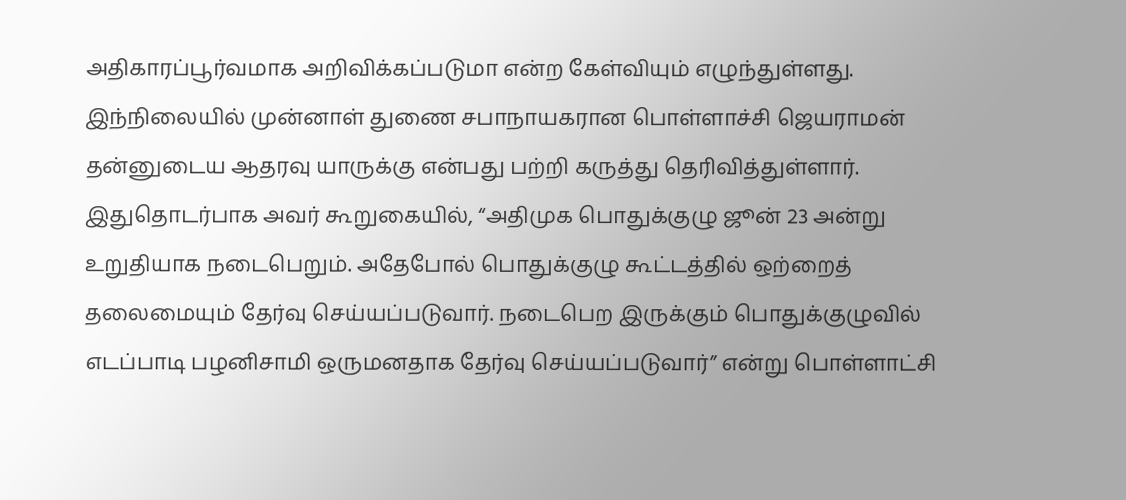அதிகாரப்பூர்வமாக அறிவிக்கப்படுமா என்ற கேள்வியும் எழுந்துள்ளது. இந்நிலையில் முன்னாள் துணை சபாநாயகரான பொள்ளாச்சி ஜெயராமன் தன்னுடைய ஆதரவு யாருக்கு என்பது பற்றி கருத்து தெரிவித்துள்ளார். இதுதொடர்பாக அவர் கூறுகையில், “அதிமுக பொதுக்குழு ஜூன் 23 அன்று உறுதியாக நடைபெறும். அதேபோல் பொதுக்குழு கூட்டத்தில் ஒற்றைத் தலைமையும் தேர்வு செய்யப்படுவார். நடைபெற இருக்கும் பொதுக்குழுவில் எடப்பாடி பழனிசாமி ஒருமனதாக தேர்வு செய்யப்படுவார்” என்று பொள்ளாட்சி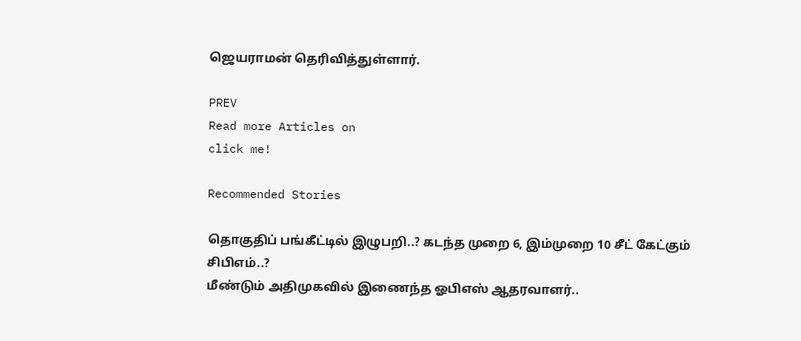ஜெயராமன் தெரிவித்துள்ளார்.

PREV
Read more Articles on
click me!

Recommended Stories

தொகுதிப் பங்கீட்டில் இழுபறி..? கடந்த முறை 6, இம்முறை 10 சீட் கேட்கும் சிபிஎம்..?
மீண்டும் அதிமுகவில் இணைந்த ஓபிஎஸ் ஆதரவாளர்..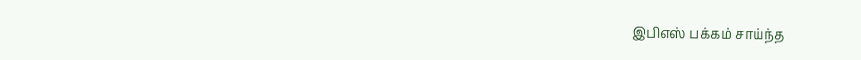இபிஎஸ் பக்கம் சாய்ந்த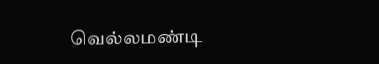வெல்லமண்டி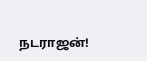நடராஜன்!